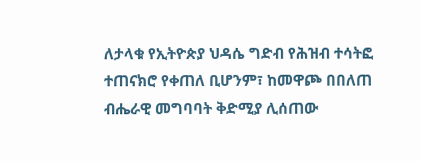ለታላቁ የኢትዮጵያ ህዳሴ ግድብ የሕዝብ ተሳትፎ ተጠናክሮ የቀጠለ ቢሆንም፣ ከመዋጮ በበለጠ ብሔራዊ መግባባት ቅድሚያ ሊሰጠው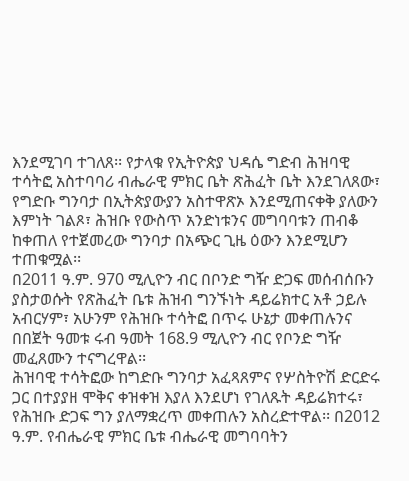እንደሚገባ ተገለጸ፡፡ የታላቁ የኢትዮጵያ ህዳሴ ግድብ ሕዝባዊ ተሳትፎ አስተባባሪ ብሔራዊ ምክር ቤት ጽሕፈት ቤት እንደገለጸው፣ የግድቡ ግንባታ በኢትጵያውያን አስተዋጽኦ እንደሚጠናቀቅ ያለውን እምነት ገልጾ፣ ሕዝቡ የውስጥ አንድነቱንና መግባባቱን ጠብቆ ከቀጠለ የተጀመረው ግንባታ በአጭር ጊዜ ዕውን እንደሚሆን ተጠቁሟል፡፡
በ2011 ዓ.ም. 970 ሚሊዮን ብር በቦንድ ግዥ ድጋፍ መሰብሰቡን ያስታወሱት የጽሕፈት ቤቱ ሕዝብ ግንኙነት ዳይሬክተር አቶ ኃይሉ አብርሃም፣ አሁንም የሕዝቡ ተሳትፎ በጥሩ ሁኔታ መቀጠሉንና በበጀት ዓመቱ ሩብ ዓመት 168.9 ሚሊዮን ብር የቦንድ ግዥ መፈጸሙን ተናግረዋል፡፡
ሕዝባዊ ተሳትፎው ከግድቡ ግንባታ አፈጻጸምና የሦስትዮሽ ድርድሩ ጋር በተያያዘ ሞቅና ቀዝቀዝ እያለ እንደሆነ የገለጹት ዳይሬክተሩ፣ የሕዝቡ ድጋፍ ግን ያለማቋረጥ መቀጠሉን አስረድተዋል፡፡ በ2012 ዓ.ም. የብሔራዊ ምክር ቤቱ ብሔራዊ መግባባትን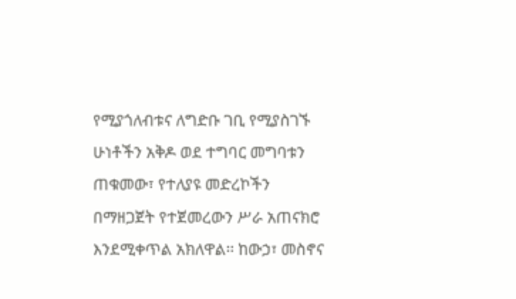የሚያጎለብቱና ለግድቡ ገቢ የሚያስገኙ ሁነቶችን አቅዶ ወደ ተግባር መግባቱን ጠቁመው፣ የተለያዩ መድረኮችን በማዘጋጀት የተጀመረውን ሥራ አጠናክሮ እንደሚቀጥል አክለዋል፡፡ ከውኃ፣ መስኖና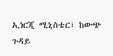ኢነርጂ ሚኒስቴር፣ ከውጭ ጉዳይ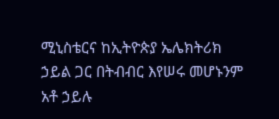ሚኒስቴርና ከኢትዮጵያ ኤሌክትሪክ ኃይል ጋር በትብብር እየሠሩ መሆኑንም አቶ ኃይሉ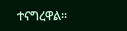ተናግረዋል፡፡